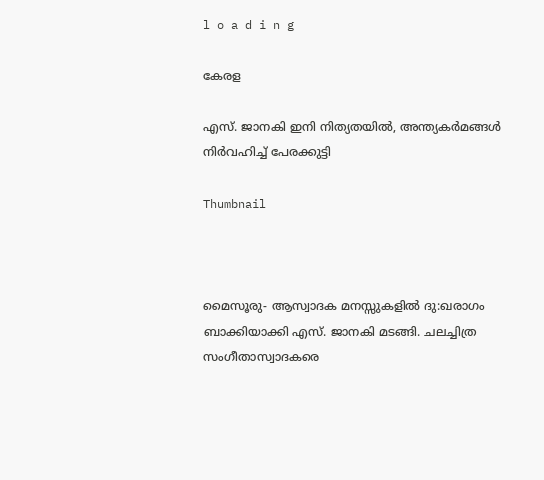l o a d i n g

കേരള

എസ്. ജാനകി ഇനി നിത്യതയില്‍, അന്ത്യകര്‍മങ്ങള്‍ നിര്‍വഹിച്ച് പേരക്കുട്ടി

Thumbnail



മൈസൂരു- ആസ്വാദക മനസ്സുകളില്‍ ദു:ഖരാഗം ബാക്കിയാക്കി എസ്. ജാനകി മടങ്ങി. ചലച്ചിത്ര സംഗീതാസ്വാദകരെ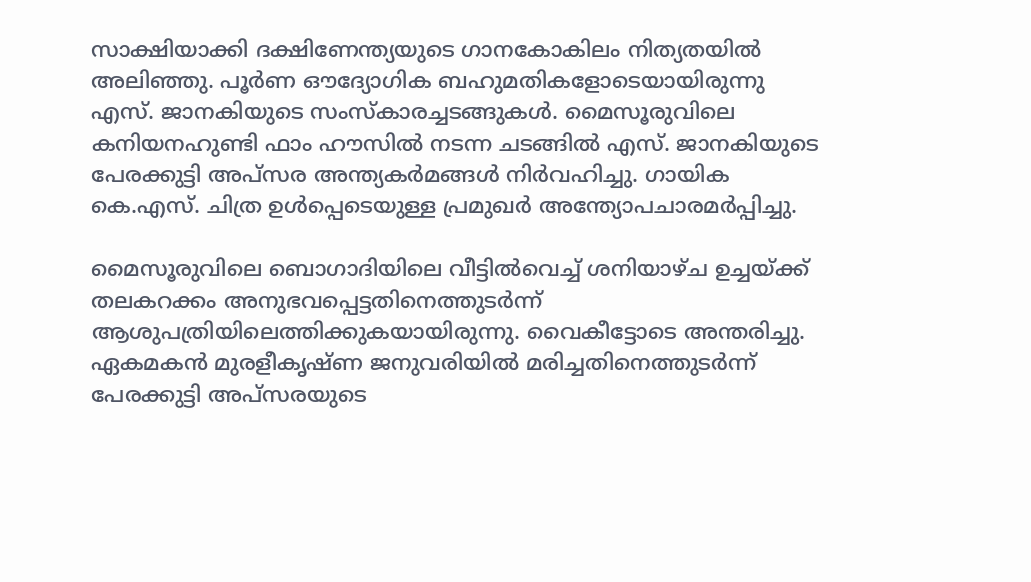സാക്ഷിയാക്കി ദക്ഷിണേന്ത്യയുടെ ഗാനകോകിലം നിത്യതയില്‍ അലിഞ്ഞു. പൂര്‍ണ ഔദ്യോഗിക ബഹുമതികളോടെയായിരുന്നു എസ്. ജാനകിയുടെ സംസ്‌കാരച്ചടങ്ങുകള്‍. മൈസൂരുവിലെ കനിയനഹുണ്ടി ഫാം ഹൗസില്‍ നടന്ന ചടങ്ങില്‍ എസ്. ജാനകിയുടെ പേരക്കുട്ടി അപ്‌സര അന്ത്യകര്‍മങ്ങള്‍ നിര്‍വഹിച്ചു. ഗായിക കെ.എസ്. ചിത്ര ഉള്‍പ്പെടെയുള്ള പ്രമുഖര്‍ അന്ത്യോപചാരമര്‍പ്പിച്ചു.

മൈസൂരുവിലെ ബൊഗാദിയിലെ വീട്ടില്‍വെച്ച് ശനിയാഴ്ച ഉച്ചയ്ക്ക് തലകറക്കം അനുഭവപ്പെട്ടതിനെത്തുടര്‍ന്ന് ആശുപത്രിയിലെത്തിക്കുകയായിരുന്നു. വൈകീട്ടോടെ അന്തരിച്ചു. ഏകമകന്‍ മുരളീകൃഷ്ണ ജനുവരിയില്‍ മരിച്ചതിനെത്തുടര്‍ന്ന് പേരക്കുട്ടി അപ്‌സരയുടെ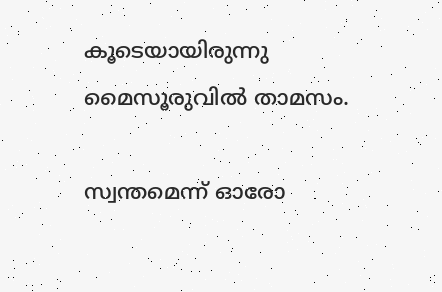കൂടെയായിരുന്നു മൈസൂരുവില്‍ താമസം.

സ്വന്തമെന്ന് ഓരോ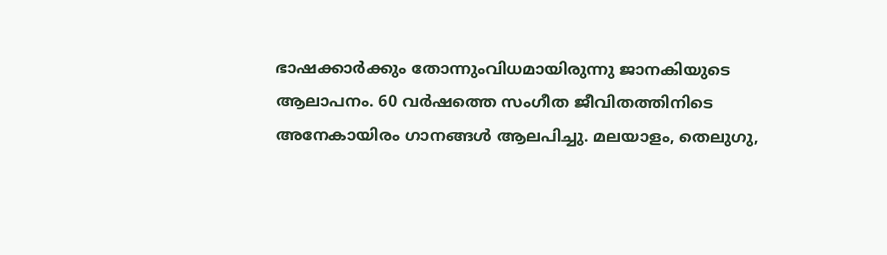ഭാഷക്കാര്‍ക്കും തോന്നുംവിധമായിരുന്നു ജാനകിയുടെ ആലാപനം. 60 വര്‍ഷത്തെ സംഗീത ജീവിതത്തിനിടെ അനേകായിരം ഗാനങ്ങള്‍ ആലപിച്ചു. മലയാളം, തെലുഗു,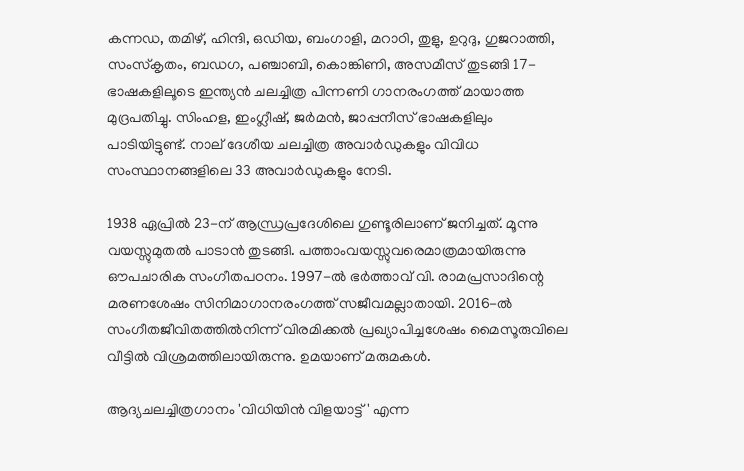കന്നഡ, തമിഴ്, ഹിന്ദി, ഒഡിയ, ബംഗാളി, മറാഠി, തുളു, ഉറുദു, ഗുജറാത്തി, സംസ്‌കൃതം, ബഡഗ, പഞ്ചാബി, കൊങ്കിണി, അസമീസ് തുടങ്ങി 17-ഭാഷകളിലൂടെ ഇന്ത്യന്‍ ചലച്ചിത്ര പിന്നണി ഗാനരംഗത്ത് മായാത്ത മുദ്രപതിച്ചു. സിംഹള, ഇംഗ്ലീഷ്, ജര്‍മന്‍, ജാപ്പനീസ് ഭാഷകളിലും പാടിയിട്ടുണ്ട്. നാല് ദേശീയ ചലച്ചിത്ര അവാര്‍ഡുകളും വിവിധ സംസ്ഥാനങ്ങളിലെ 33 അവാര്‍ഡുകളും നേടി.

1938 ഏപ്രില്‍ 23-ന് ആന്ധ്രപ്രദേശിലെ ഗുണ്ടൂരിലാണ് ജനിച്ചത്. മൂന്നു വയസ്സുമുതല്‍ പാടാന്‍ തുടങ്ങി. പത്താംവയസ്സുവരെമാത്രമായിരുന്നു ഔപചാരിക സംഗീതപഠനം. 1997-ല്‍ ഭര്‍ത്താവ് വി. രാമപ്രസാദിന്റെ മരണശേഷം സിനിമാഗാനരംഗത്ത് സജീവമല്ലാതായി. 2016-ല്‍ സംഗീതജീവിതത്തില്‍നിന്ന് വിരമിക്കല്‍ പ്രഖ്യാപിച്ചശേഷം മൈസൂരുവിലെ വീട്ടില്‍ വിശ്രമത്തിലായിരുന്നു. ഉമയാണ് മരുമകള്‍.

ആദ്യചലച്ചിത്രഗാനം 'വിധിയിന്‍ വിളയാട്ട്' എന്ന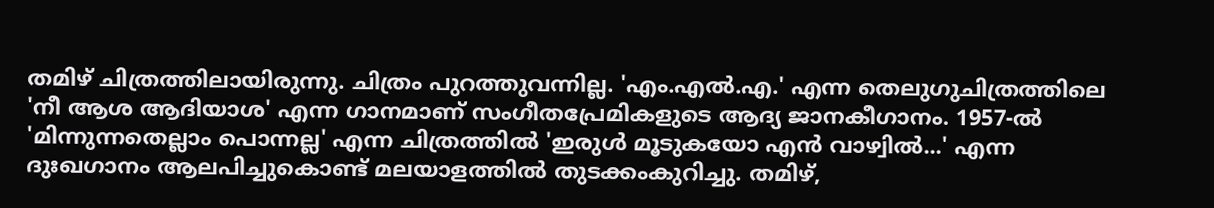തമിഴ് ചിത്രത്തിലായിരുന്നു. ചിത്രം പുറത്തുവന്നില്ല. 'എം.എല്‍.എ.' എന്ന തെലുഗുചിത്രത്തിലെ 'നീ ആശ ആദിയാശ' എന്ന ഗാനമാണ് സംഗീതപ്രേമികളുടെ ആദ്യ ജാനകീഗാനം. 1957-ല്‍ 'മിന്നുന്നതെല്ലാം പൊന്നല്ല' എന്ന ചിത്രത്തില്‍ 'ഇരുള്‍ മൂടുകയോ എന്‍ വാഴ്വില്‍...' എന്ന ദുഃഖഗാനം ആലപിച്ചുകൊണ്ട് മലയാളത്തില്‍ തുടക്കംകുറിച്ചു. തമിഴ്,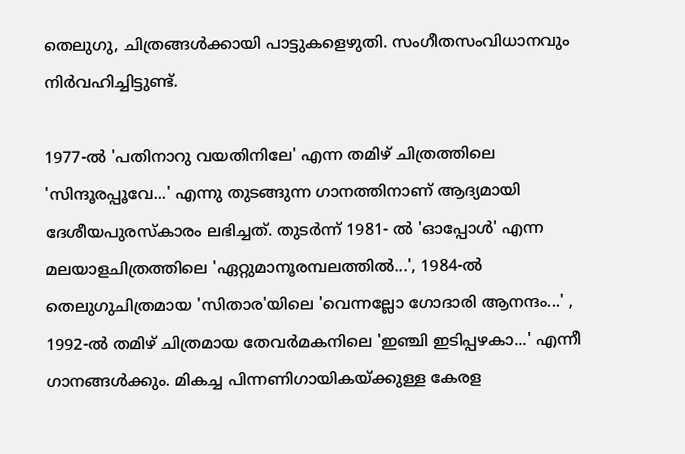തെലുഗു, ചിത്രങ്ങള്‍ക്കായി പാട്ടുകളെഴുതി. സംഗീതസംവിധാനവും നിര്‍വഹിച്ചിട്ടുണ്ട്.

1977-ല്‍ 'പതിനാറു വയതിനിലേ' എന്ന തമിഴ് ചിത്രത്തിലെ 'സിന്ദൂരപ്പൂവേ...' എന്നു തുടങ്ങുന്ന ഗാനത്തിനാണ് ആദ്യമായി ദേശീയപുരസ്‌കാരം ലഭിച്ചത്. തുടര്‍ന്ന് 1981- ല്‍ 'ഓപ്പോള്‍' എന്ന മലയാളചിത്രത്തിലെ 'ഏറ്റുമാനൂരമ്പലത്തില്‍...', 1984-ല്‍ തെലുഗുചിത്രമായ 'സിതാര'യിലെ 'വെന്നല്ലോ ഗോദാരി ആനന്ദം...' , 1992-ല്‍ തമിഴ് ചിത്രമായ തേവര്‍മകനിലെ 'ഇഞ്ചി ഇടിപ്പഴകാ...' എന്നീ ഗാനങ്ങള്‍ക്കും. മികച്ച പിന്നണിഗായികയ്ക്കുള്ള കേരള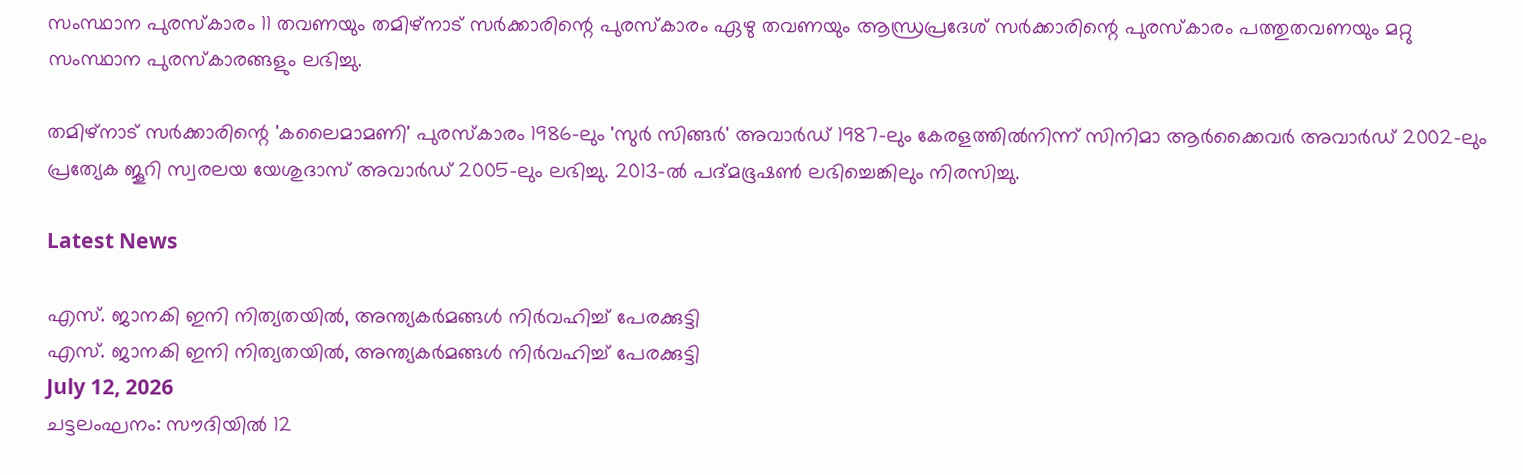സംസ്ഥാന പുരസ്‌കാരം 11 തവണയും തമിഴ്‌നാട് സര്‍ക്കാരിന്റെ പുരസ്‌കാരം ഏഴു തവണയും ആന്ധ്രപ്രദേശ് സര്‍ക്കാരിന്റെ പുരസ്‌കാരം പത്തുതവണയും മറ്റു സംസ്ഥാന പുരസ്‌കാരങ്ങളും ലഭിച്ചു.

തമിഴ്‌നാട് സര്‍ക്കാരിന്റെ 'കലൈമാമണി' പുരസ്‌കാരം 1986-ലും 'സുര്‍ സിങ്ങര്‍' അവാര്‍ഡ് 1987-ലും കേരളത്തില്‍നിന്ന് സിനിമാ ആര്‍ക്കൈവര്‍ അവാര്‍ഡ് 2002-ലും പ്രത്യേക ജൂറി സ്വരലയ യേശുദാസ് അവാര്‍ഡ് 2005-ലും ലഭിച്ചു. 2013-ല്‍ പദ്മഭൂഷണ്‍ ലഭിച്ചെങ്കിലും നിരസിച്ചു.

Latest News

എസ്. ജാനകി ഇനി നിത്യതയില്‍, അന്ത്യകര്‍മങ്ങള്‍ നിര്‍വഹിച്ച് പേരക്കുട്ടി
എസ്. ജാനകി ഇനി നിത്യതയില്‍, അന്ത്യകര്‍മങ്ങള്‍ നിര്‍വഹിച്ച് പേരക്കുട്ടി
July 12, 2026
ചട്ടലംഘനം: സൗദിയില്‍ 12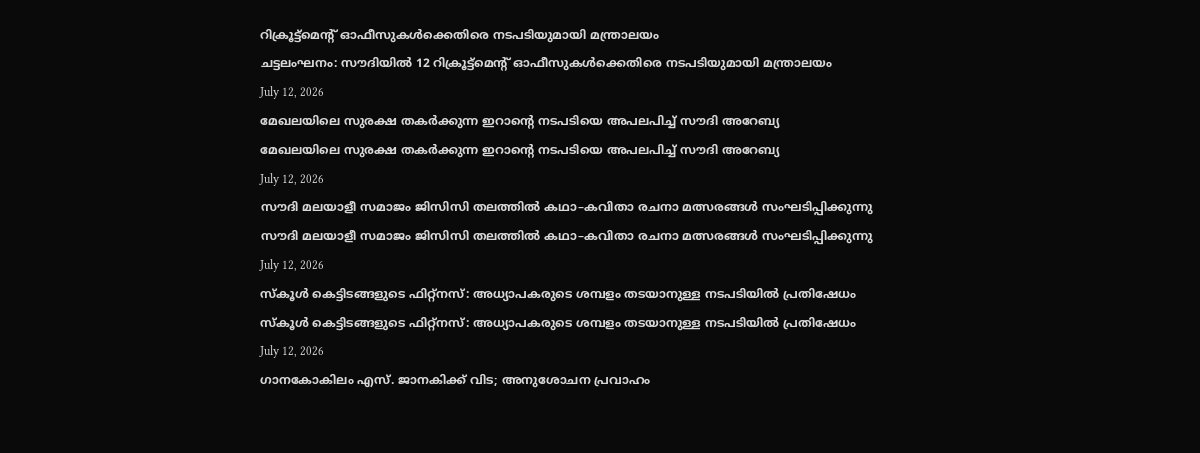റിക്രൂട്ട്മെന്റ് ഓഫീസുകള്‍ക്കെതിരെ നടപടിയുമായി മന്ത്രാലയം
ചട്ടലംഘനം: സൗദിയില്‍ 12 റിക്രൂട്ട്മെന്റ് ഓഫീസുകള്‍ക്കെതിരെ നടപടിയുമായി മന്ത്രാലയം
July 12, 2026
മേഖലയിലെ സുരക്ഷ തകര്‍ക്കുന്ന ഇറാന്റെ നടപടിയെ അപലപിച്ച് സൗദി അറേബ്യ
മേഖലയിലെ സുരക്ഷ തകര്‍ക്കുന്ന ഇറാന്റെ നടപടിയെ അപലപിച്ച് സൗദി അറേബ്യ
July 12, 2026
സൗദി മലയാളീ സമാജം ജിസിസി തലത്തിൽ കഥാ–കവിതാ രചനാ മത്സരങ്ങൾ സംഘടിപ്പിക്കുന്നു
സൗദി മലയാളീ സമാജം ജിസിസി തലത്തിൽ കഥാ–കവിതാ രചനാ മത്സരങ്ങൾ സംഘടിപ്പിക്കുന്നു
July 12, 2026
സ്‌കൂള്‍ കെട്ടിടങ്ങളുടെ ഫിറ്റ്‌നസ്: അധ്യാപകരുടെ ശമ്പളം തടയാനുള്ള നടപടിയില്‍ പ്രതിഷേധം
സ്‌കൂള്‍ കെട്ടിടങ്ങളുടെ ഫിറ്റ്‌നസ്: അധ്യാപകരുടെ ശമ്പളം തടയാനുള്ള നടപടിയില്‍ പ്രതിഷേധം
July 12, 2026
ഗാനകോകിലം എസ്. ജാനകിക്ക് വിട; അനുശോചന പ്രവാഹം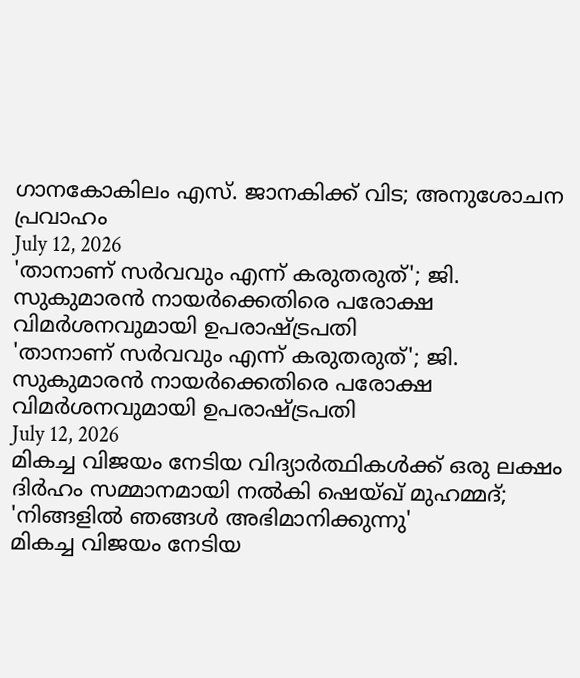ഗാനകോകിലം എസ്. ജാനകിക്ക് വിട; അനുശോചന പ്രവാഹം
July 12, 2026
'താനാണ് സര്‍വവും എന്ന് കരുതരുത്'; ജി. സുകുമാരന്‍ നായര്‍ക്കെതിരെ പരോക്ഷ വിമര്‍ശനവുമായി ഉപരാഷ്ട്രപതി
'താനാണ് സര്‍വവും എന്ന് കരുതരുത്'; ജി. സുകുമാരന്‍ നായര്‍ക്കെതിരെ പരോക്ഷ വിമര്‍ശനവുമായി ഉപരാഷ്ട്രപതി
July 12, 2026
മികച്ച വിജയം നേടിയ വിദ്യാര്‍ത്ഥികള്‍ക്ക് ഒരു ലക്ഷം ദിര്‍ഹം സമ്മാനമായി നല്‍കി ഷെയ്ഖ് മുഹമ്മദ്; 'നിങ്ങളില്‍ ഞങ്ങള്‍ അഭിമാനിക്കുന്നു'
മികച്ച വിജയം നേടിയ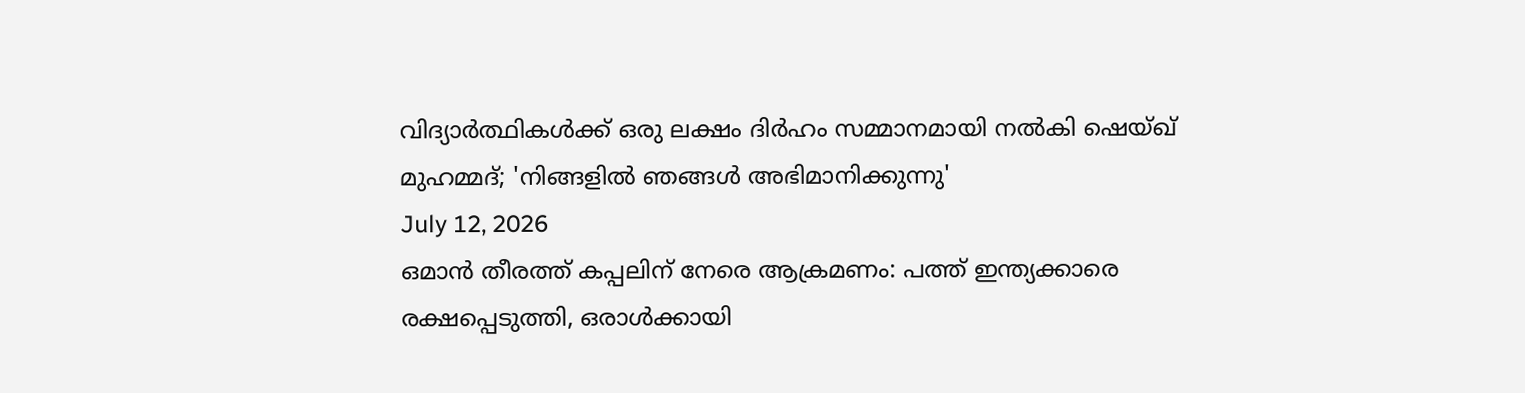വിദ്യാര്‍ത്ഥികള്‍ക്ക് ഒരു ലക്ഷം ദിര്‍ഹം സമ്മാനമായി നല്‍കി ഷെയ്ഖ് മുഹമ്മദ്; 'നിങ്ങളില്‍ ഞങ്ങള്‍ അഭിമാനിക്കുന്നു'
July 12, 2026
ഒമാന്‍ തീരത്ത് കപ്പലിന് നേരെ ആക്രമണം: പത്ത് ഇന്ത്യക്കാരെ രക്ഷപ്പെടുത്തി, ഒരാള്‍ക്കായി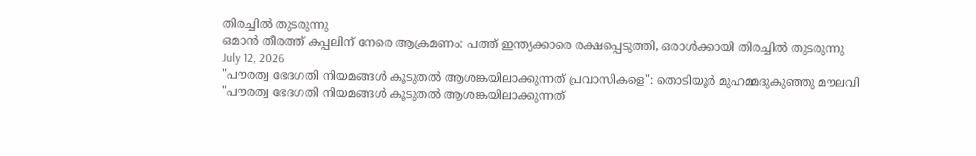തിരച്ചില്‍ തുടരുന്നു
ഒമാന്‍ തീരത്ത് കപ്പലിന് നേരെ ആക്രമണം: പത്ത് ഇന്ത്യക്കാരെ രക്ഷപ്പെടുത്തി, ഒരാള്‍ക്കായി തിരച്ചില്‍ തുടരുന്നു
July 12, 2026
"പൗരത്വ ഭേദഗതി നിയമങ്ങൾ കൂടുതൽ ആശങ്കയിലാക്കുന്നത് പ്രവാസികളെ": തൊടിയൂർ മുഹമ്മദുകുഞ്ഞു മൗലവി
"പൗരത്വ ഭേദഗതി നിയമങ്ങൾ കൂടുതൽ ആശങ്കയിലാക്കുന്നത്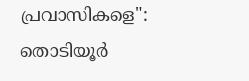പ്രവാസികളെ": തൊടിയൂർ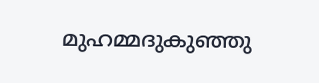മുഹമ്മദുകുഞ്ഞു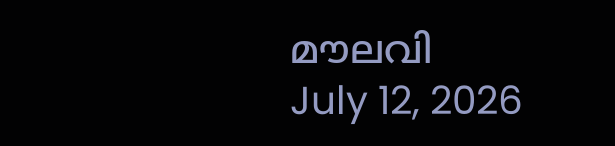മൗലവി
July 12, 2026